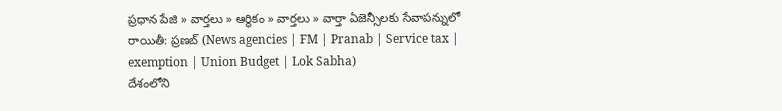ప్రధాన పేజి » వార్తలు » ఆర్థికం » వార్తలు » వార్తా ఏజెన్సీలకు సేవాపన్నులో రాయితీ: ప్రణబ్ (News agencies | FM | Pranab | Service tax | exemption | Union Budget | Lok Sabha)
దేశంలోని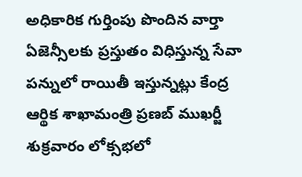అధికారిక గుర్తింపు పొందిన వార్తా ఏజెన్సీలకు ప్రస్తుతం విధిస్తున్న సేవా పన్నులో రాయితీ ఇస్తున్నట్లు కేంద్ర ఆర్థిక శాఖామంత్రి ప్రణబ్ ముఖర్జీ శుక్రవారం లోక్సభలో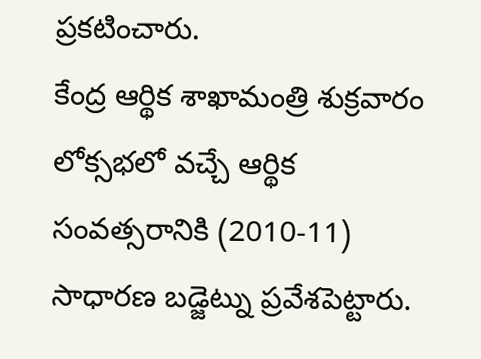ప్రకటించారు.
కేంద్ర ఆర్థిక శాఖామంత్రి శుక్రవారం లోక్సభలో వచ్చే ఆర్థిక సంవత్సరానికి (2010-11) సాధారణ బడ్జెట్ను ప్రవేశపెట్టారు.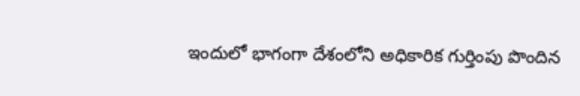ఇందులో భాగంగా దేశంలోని అధికారిక గుర్తింపు పొందిన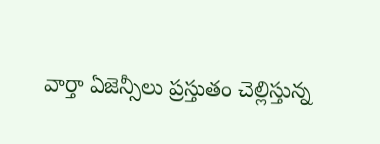వార్తా ఏజెన్సీలు ప్రస్తుతం చెల్లిస్తున్న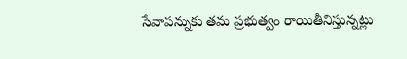సేవాపన్నుకు తమ ప్రభుత్వం రాయితీనిస్తున్నట్లు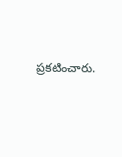ప్రకటించారు.